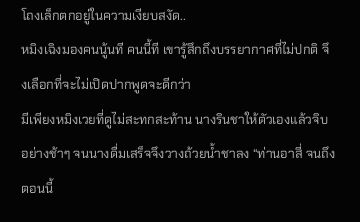โถงเล็กตกอยู่ในความเงียบสงัด..
หมิงเฉิงมองคนนู้นที คนนี้ที เขารู้สึกถึงบรรยากาศที่ไม่ปกติ จึงเลือกที่จะไม่เปิดปากพูดจะดีกว่า
มีเพียงหมิงเวยที่ดูไม่สะทกสะท้าน นางรินชาให้ตัวเองแล้วจิบอย่างช้าๆ จนนางดื่มเสร็จจึงวางถ้วยน้ำชาลง “ท่านอาสี่ จนถึงตอนนี้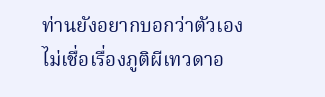ท่านยังอยากบอกว่าตัวเองไม่เชื่อเรื่องภูติผีเทวดาอ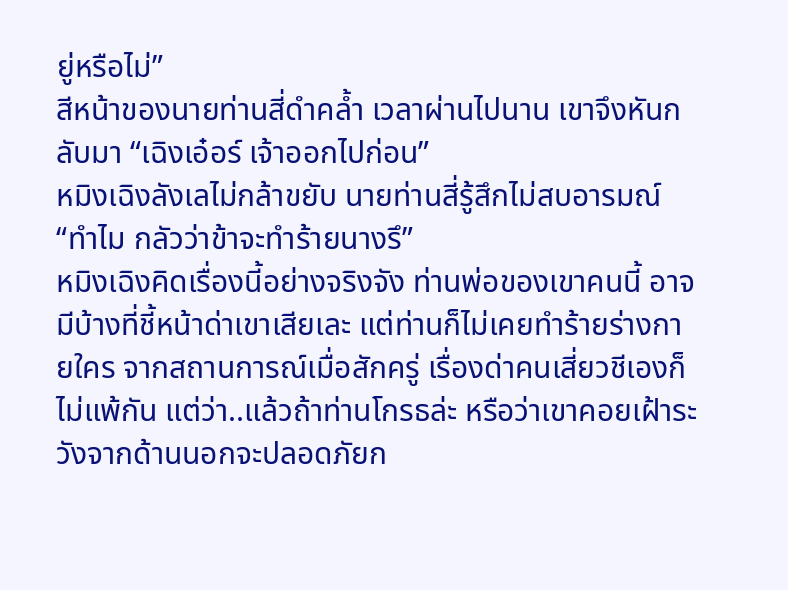ยู่หรือไม่”
สีหน้าของนายท่านสี่ดำคล้ำ เวลาผ่านไปนาน เขาจึงหันกลับมา “เฉิงเอ๋อร์ เจ้าออกไปก่อน”
หมิงเฉิงลังเลไม่กล้าขยับ นายท่านสี่รู้สึกไม่สบอารมณ์ “ทำไม กลัวว่าข้าจะทำร้ายนางรึ”
หมิงเฉิงคิดเรื่องนี้อย่างจริงจัง ท่านพ่อของเขาคนนี้ อาจมีบ้างที่ชี้หน้าด่าเขาเสียเละ แต่ท่านก็ไม่เคยทำร้ายร่างกายใคร จากสถานการณ์เมื่อสักครู่ เรื่องด่าคนเสี่ยวชีเองก็ไม่แพ้กัน แต่ว่า..แล้วถ้าท่านโกรธล่ะ หรือว่าเขาคอยเฝ้าระวังจากด้านนอกจะปลอดภัยก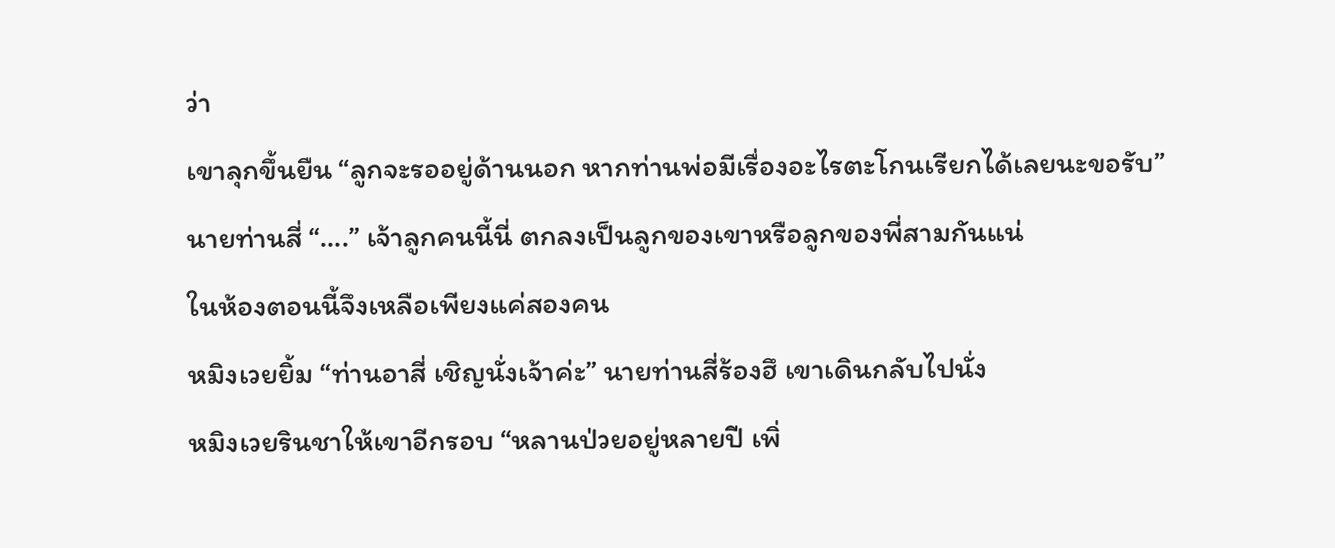ว่า
เขาลุกขึ้นยืน “ลูกจะรออยู่ด้านนอก หากท่านพ่อมีเรื่องอะไรตะโกนเรียกได้เลยนะขอรับ”
นายท่านสี่ “….” เจ้าลูกคนนี้นี่ ตกลงเป็นลูกของเขาหรือลูกของพี่สามกันแน่
ในห้องตอนนี้จึงเหลือเพียงแค่สองคน
หมิงเวยยิ้ม “ท่านอาสี่ เชิญนั่งเจ้าค่ะ” นายท่านสี่ร้องฮึ เขาเดินกลับไปนั่ง
หมิงเวยรินชาให้เขาอีกรอบ “หลานป่วยอยู่หลายปี เพิ่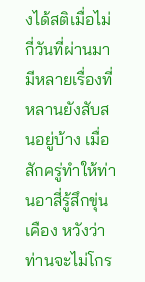งได้สติเมื่อไม่กี่วันที่ผ่านมา มีหลายเรื่องที่หลานยังสับสนอยู่บ้าง เมื่อสักครู่ทำให้ท่านอาสี่รู้สึกขุ่นเคือง หวังว่าท่านจะไม่โกร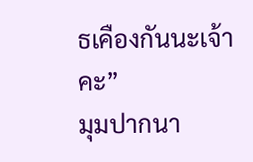ธเคืองกันนะเจ้าคะ”
มุมปากนา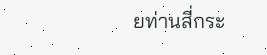ยท่านสี่กระ